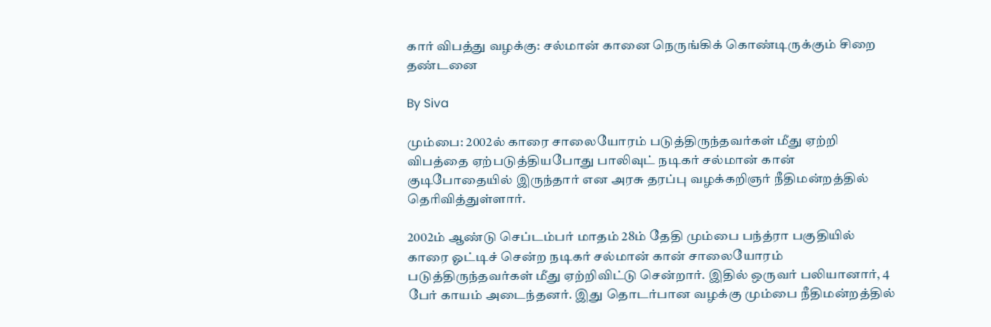கார் விபத்து வழக்கு: சல்மான் கானை நெருங்கிக் கொண்டிருக்கும் சிறை தண்டனை

By Siva

மும்பை: 2002ல் காரை சாலையோரம் படுத்திருந்தவர்கள் மீது ஏற்றி விபத்தை ஏற்படுத்தியபோது பாலிவுட் நடிகர் சல்மான் கான் குடிபோதையில் இருந்தார் என அரசு தரப்பு வழக்கறிஞர் நீதிமன்றத்தில் தெரிவித்துள்ளார்.

2002ம் ஆண்டு செப்டம்பர் மாதம் 28ம் தேதி மும்பை பந்த்ரா பகுதியில் காரை ஓட்டிச் சென்ற நடிகர் சல்மான் கான் சாலையோரம் படுத்திருந்தவர்கள் மீது ஏற்றிவிட்டு சென்றார். இதில் ஒருவர் பலியானார், 4 பேர் காயம் அடைந்தனர். இது தொடர்பான வழக்கு மும்பை நீதிமன்றத்தில்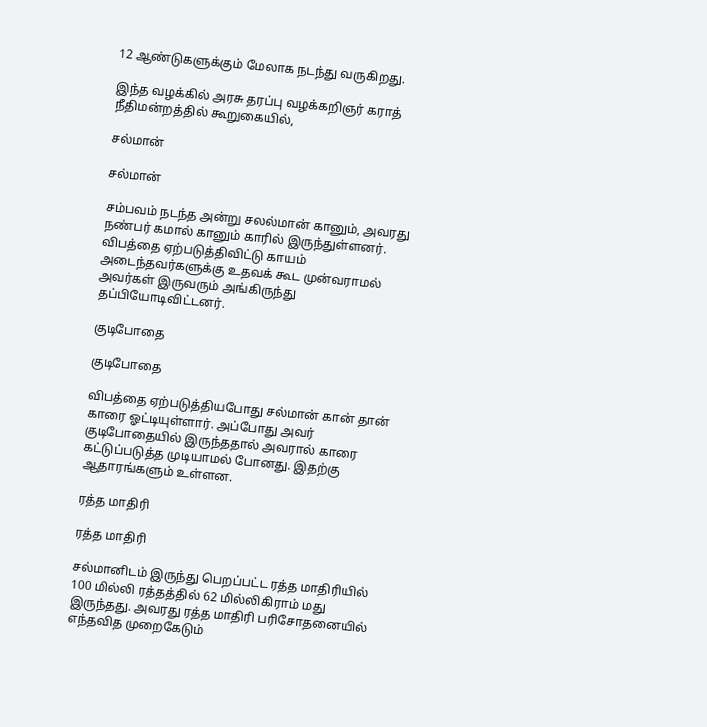12 ஆண்டுகளுக்கும் மேலாக நடந்து வருகிறது.

இந்த வழக்கில் அரசு தரப்பு வழக்கறிஞர் கராத் நீதிமன்றத்தில் கூறுகையில்,

சல்மான்

சல்மான்

சம்பவம் நடந்த அன்று சலல்மான் கானும், அவரது நண்பர் கமால் கானும் காரில் இருந்துள்ளனர். விபத்தை ஏற்படுத்திவிட்டு காயம் அடைந்தவர்களுக்கு உதவக் கூட முன்வராமல் அவர்கள் இருவரும் அங்கிருந்து தப்பியோடிவிட்டனர்.

குடிபோதை

குடிபோதை

விபத்தை ஏற்படுத்தியபோது சல்மான் கான் தான் காரை ஓட்டியுள்ளார். அப்போது அவர் குடிபோதையில் இருந்ததால் அவரால் காரை கட்டுப்படுத்த முடியாமல் போனது. இதற்கு ஆதாரங்களும் உள்ளன.

ரத்த மாதிரி

ரத்த மாதிரி

சல்மானிடம் இருந்து பெறப்பட்ட ரத்த மாதிரியில் 100 மில்லி ரத்தத்தில் 62 மில்லிகிராம் மது இருந்தது. அவரது ரத்த மாதிரி பரிசோதனையில் எந்தவித முறைகேடும்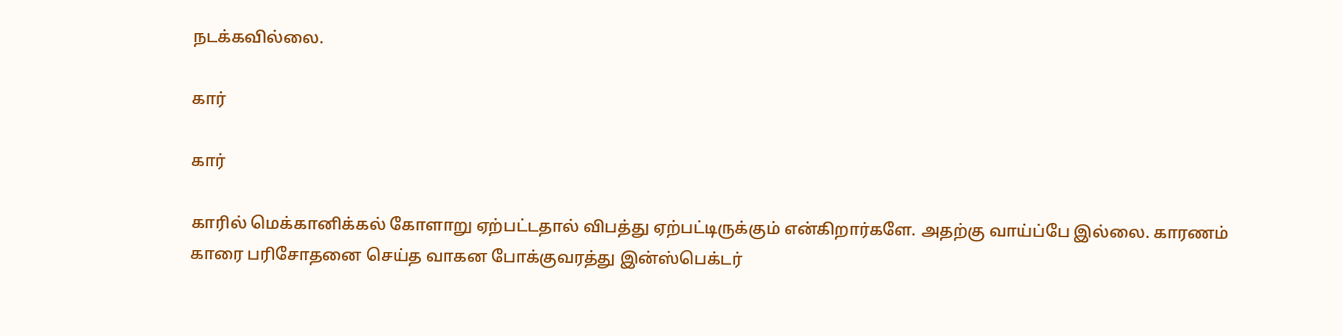நடக்கவில்லை.

கார்

கார்

காரில் மெக்கானிக்கல் கோளாறு ஏற்பட்டதால் விபத்து ஏற்பட்டிருக்கும் என்கிறார்களே. அதற்கு வாய்ப்பே இல்லை. காரணம் காரை பரிசோதனை செய்த வாகன போக்குவரத்து இன்ஸ்பெக்டர்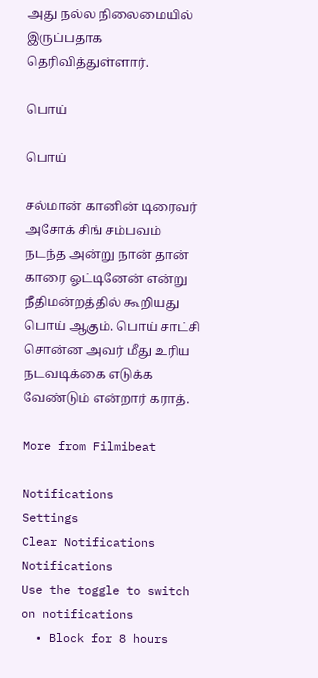அது நல்ல நிலைமையில் இருப்பதாக தெரிவித்துள்ளார்.

பொய்

பொய்

சல்மான் கானின் டிரைவர் அசோக் சிங் சம்பவம் நடந்த அன்று நான் தான் காரை ஓட்டினேன் என்று நீதிமன்றத்தில் கூறியது பொய் ஆகும். பொய் சாட்சி சொன்ன அவர் மீது உரிய நடவடிக்கை எடுக்க வேண்டும் என்றார் கராத்.

More from Filmibeat

Notifications
Settings
Clear Notifications
Notifications
Use the toggle to switch on notifications
  • Block for 8 hours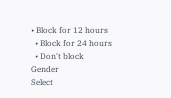• Block for 12 hours
  • Block for 24 hours
  • Don't block
Gender
Select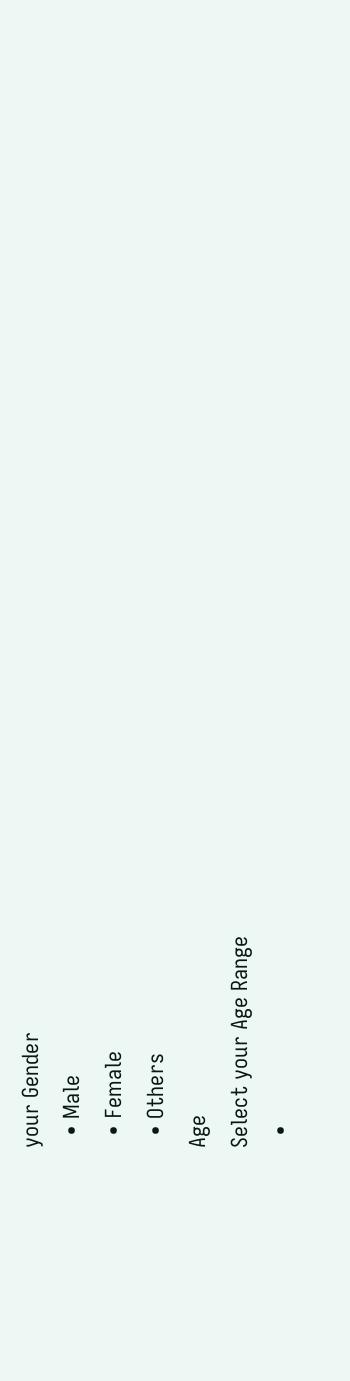your Gender
  • Male
  • Female
  • Others
Age
Select your Age Range
  •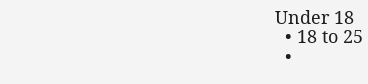Under 18
  • 18 to 25
  •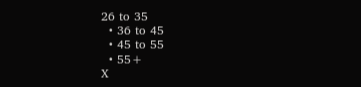26 to 35
  • 36 to 45
  • 45 to 55
  • 55+
X